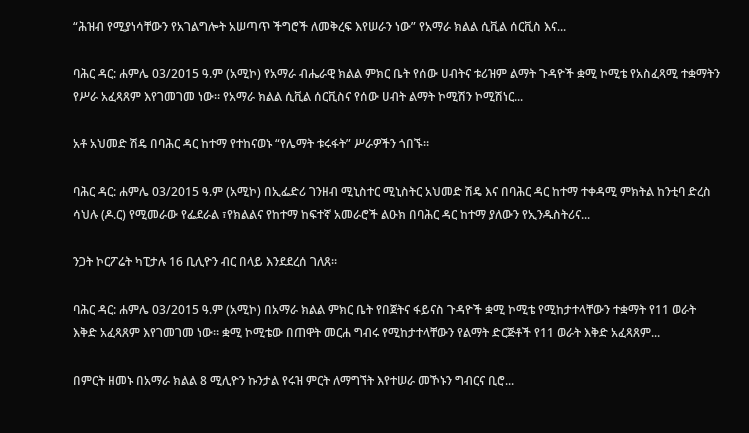“ሕዝብ የሚያነሳቸውን የአገልግሎት አሠጣጥ ችግሮች ለመቅረፍ እየሠራን ነው” የአማራ ክልል ሲቪል ሰርቪስ እና...

ባሕር ዳር: ሐምሌ 03/2015 ዓ.ም (አሚኮ) የአማራ ብሔራዊ ክልል ምክር ቤት የሰው ሀብትና ቱሪዝም ልማት ጉዳዮች ቋሚ ኮሚቴ የአስፈጻሚ ተቋማትን የሥራ አፈጻጸም እየገመገመ ነው። የአማራ ክልል ሲቪል ሰርቪስና የሰው ሀብት ልማት ኮሚሽን ኮሚሽነር...

አቶ አህመድ ሽዴ በባሕር ዳር ከተማ የተከናወኑ “የሌማት ቱሩፋት” ሥራዎችን ጎበኙ።

ባሕር ዳር: ሐምሌ 03/2015 ዓ.ም (አሚኮ) በኢፌድሪ ገንዘብ ሚኒስተር ሚኒስትር አህመድ ሽዴ እና በባሕር ዳር ከተማ ተቀዳሚ ምክትል ከንቲባ ድረስ ሳህሉ (ዶ.ር) የሚመራው የፌደራል ፣የክልልና የከተማ ከፍተኛ አመራሮች ልዑክ በባሕር ዳር ከተማ ያለውን የኢንዱስትሪና...

ንጋት ኮርፖሬት ካፒታሉ 16 ቢሊዮን ብር በላይ እንደደረሰ ገለጸ፡፡

ባሕር ዳር: ሐምሌ 03/2015 ዓ.ም (አሚኮ) በአማራ ክልል ምክር ቤት የበጀትና ፋይናስ ጉዳዮች ቋሚ ኮሚቴ የሚከታተላቸውን ተቋማት የ11 ወራት እቅድ አፈጻጸም እየገመገመ ነው። ቋሚ ኮሚቴው በጠዋት መርሐ ግብሩ የሚከታተላቸውን የልማት ድርጅቶች የ11 ወራት እቅድ አፈጻጸም...

በምርት ዘመኑ በአማራ ክልል 8 ሚሊዮን ኩንታል የሩዝ ምርት ለማግኘት እየተሠራ መኾኑን ግብርና ቢሮ...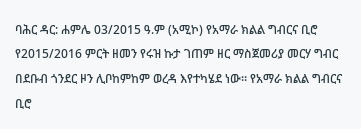ባሕር ዳር: ሐምሌ 03/2015 ዓ.ም (አሚኮ) የአማራ ክልል ግብርና ቢሮ የ2015/2016 ምርት ዘመን የሩዝ ኩታ ገጠም ዘር ማስጀመሪያ መርሃ ግብር በደቡብ ጎንደር ዞን ሊቦከምከም ወረዳ እየተካሄደ ነው። የአማራ ክልል ግብርና ቢሮ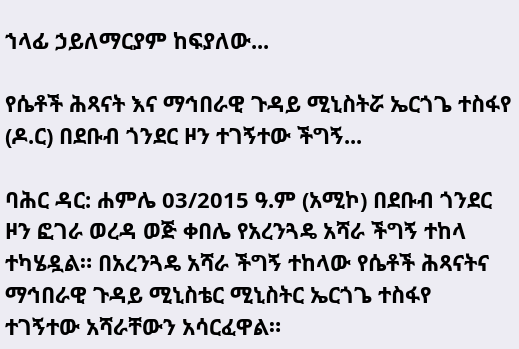ኀላፊ ኃይለማርያም ከፍያለው...

የሴቶች ሕጻናት እና ማኅበራዊ ጉዳይ ሚኒስትሯ ኤርጎጌ ተስፋየ (ዶ.ር) በደቡብ ጎንደር ዞን ተገኝተው ችግኝ...

ባሕር ዳር: ሐምሌ 03/2015 ዓ.ም (አሚኮ) በደቡብ ጎንደር ዞን ፎገራ ወረዳ ወጅ ቀበሌ የአረንጓዴ አሻራ ችግኝ ተከላ ተካሄዷል። በአረንጓዴ አሻራ ችግኝ ተከላው የሴቶች ሕጻናትና ማኅበራዊ ጉዳይ ሚኒስቴር ሚኒስትር ኤርጎጌ ተስፋየ ተገኝተው አሻራቸውን አሳርፈዋል።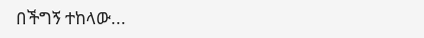በችግኝ ተከላው...